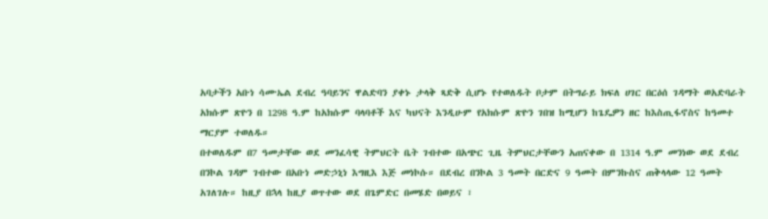አባታችን አቡነ ሳሙኤል ደብረ ዓባይንና ዋልድባን ያቀኑ ታላቅ ጻድቅ ሲሆኑ የተወለዱት ቦታም በትግራይ ክፍለ ሀገር በርዕሰ ገዳማት ወአድባራት አክሱም ጽዮን በ 1298 ዓ.ም ከአክሱም ባላባቶች እና ካህናት እንዲሁም የአክሱም ጽዮን ገበዝ ከሚሆን ከጌዴዎን ዘር ከእስጢፋኖስና ከዓመተ ማርያም ተወለዱ።
በተወለዱም በ7 ዓመታቸው ወደ መንፈሳዊ ትምህርት ቤት ገብተው በአጭር ጊዜ ትምህርታቸውን አጠናቀው በ 1314 ዓ.ም መንነው ወደ ደብረ በንኮል ገዳም ገብተው በአቡነ መድኃኒነ እግዚእ እጅ መነኮሱ። በደብረ በንኮል 3 ዓመት በርድና 9 ዓመት በምንኩስና ጠቅላላው 12 ዓመት አገለገሉ። ከዚያ በኋላ ከዚያ ወጥተው ወደ በጌምድር በመሄድ በወይና ፣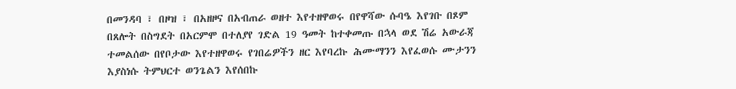በመንዳባ ፣ በዞዝ ፣ በአዘዞና በአብጠራ ወዘተ እየተዘዋወሩ በየዋሻው ሱባዔ እየገቡ በጾም በጸሎት በስግደት በአርምሞ በተለያየ ገድል 19 ዓመት ከተቀመጡ በኋላ ወደ ሽሬ አውራጃ ተመልሰው በየቦታው እየተዘዋወሩ የገበሬዎችን ዘር እየባረኩ ሕሙማንን እየፈወሱ ሙታንን እያስነሱ ትምህርተ ወንጌልን እየሰበኩ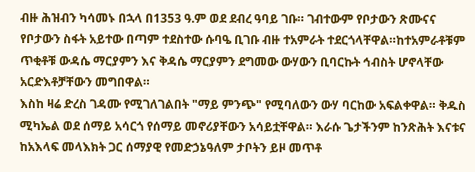ብዙ ሕዝብን ካሳመኑ በኋላ በ1353 ዓ.ም ወደ ደብረ ዓባይ ገቡ። ገብተውም የቦታውን ጽሙናና የቦታውን ስፋት አይተው በጣም ተደስተው ሱባዔ ቢገቡ ብዙ ተአምራት ተደርጎላቸዋል።ከተአምራቶቹም ጥቂቶቹ ውዳሴ ማርያምን እና ቅዳሴ ማርያምን ደግመው ውሃውን ቢባርኩት ኅብስት ሆኖላቸው አርድእቶቻቸውን መግበዋል።
እስከ ዛሬ ድረስ ገዳሙ የሚገለገልበት "ማይ ምንጭ" የሚባለውን ውሃ ባርከው አፍልቀዋል። ቅዱስ ሚካኤል ወደ ሰማይ አሳርጎ የሰማይ መኖሪያቸውን አሳይቷቸዋል። እራሱ ጌታችንም ከንጽሕት እናቱና ከአእላፍ መላእክት ጋር ሰማያዊ የመድኃኔዓለም ታቦትን ይዞ መጥቶ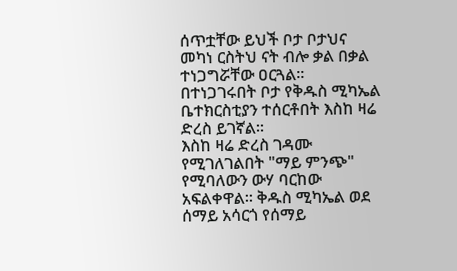ሰጥቷቸው ይህች ቦታ ቦታህና መካነ ርስትህ ናት ብሎ ቃል በቃል ተነጋግሯቸው ዐርጓል።
በተነጋገሩበት ቦታ የቅዱስ ሚካኤል ቤተክርስቲያን ተሰርቶበት እስከ ዛሬ ድረስ ይገኛል።
እስከ ዛሬ ድረስ ገዳሙ የሚገለገልበት "ማይ ምንጭ" የሚባለውን ውሃ ባርከው አፍልቀዋል። ቅዱስ ሚካኤል ወደ ሰማይ አሳርጎ የሰማይ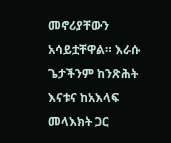መኖሪያቸውን አሳይቷቸዋል። እራሱ ጌታችንም ከንጽሕት እናቱና ከአእላፍ መላእክት ጋር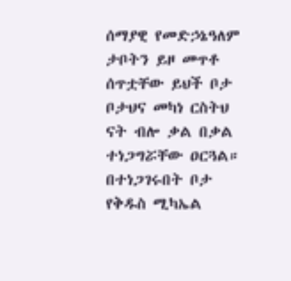ሰማያዊ የመድኃኔዓለም ታቦትን ይዞ መጥቶ ሰጥቷቸው ይህች ቦታ ቦታህና መካነ ርስትህ ናት ብሎ ቃል በቃል ተነጋግሯቸው ዐርጓል።
በተነጋገሩበት ቦታ የቅዱስ ሚካኤል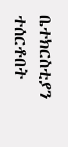ቤተክርስቲያን ተሰርቶበት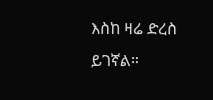እስከ ዛሬ ድረስ ይገኛል።